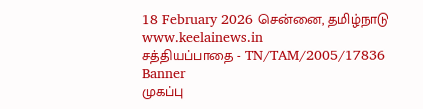18 February 2026 சென்னை, தமிழ்நாடு
www.keelainews.in
சத்தியப்பாதை - TN/TAM/2005/17836
Banner
முகப்பு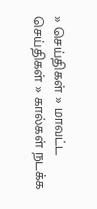» செய்திகள் » மாவட்ட செய்திகள் » கால்கள் நடக்க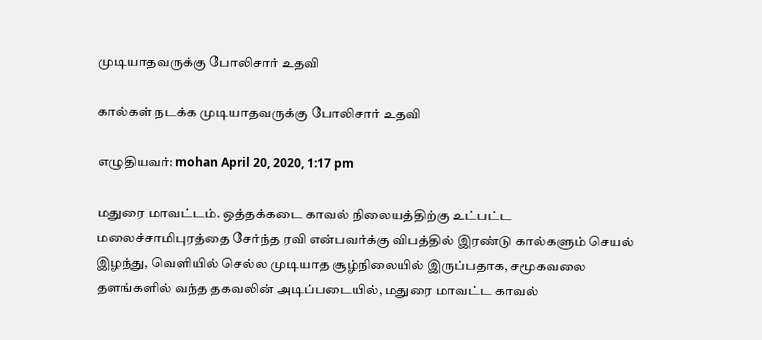முடியாதவருக்கு போலிசார் உதவி

கால்கள் நடக்க முடியாதவருக்கு போலிசார் உதவி

எழுதியவர்: mohan April 20, 2020, 1:17 pm

மதுரை மாவட்டம். ஒத்தக்கடை காவல் நிலையத்திற்கு உட்பட்ட மலைச்சாமிபுரத்தை சேர்ந்த ரவி என்பவர்க்கு விபத்தில் இரண்டு கால்களும் செயல் இழந்து, வெளியில் செல்ல முடியாத சூழ்நிலையில் இருப்பதாக, சமூகவலை தளங்களில் வந்த தகவலின் அடிப்படையில், மதுரை மாவட்ட காவல்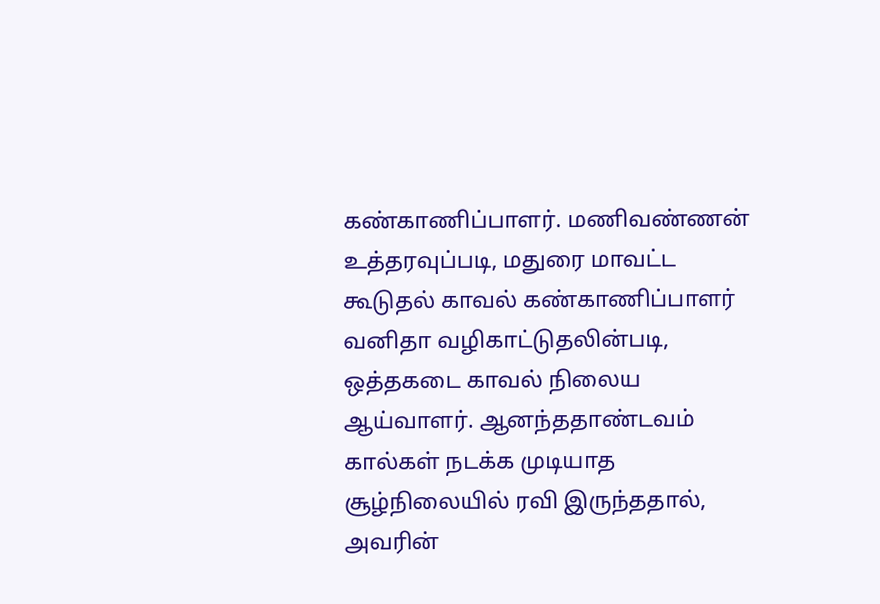கண்காணிப்பாளர். மணிவண்ணன் உத்தரவுப்படி, மதுரை மாவட்ட கூடுதல் காவல் கண்காணிப்பாளர் வனிதா வழிகாட்டுதலின்படி, ஒத்தகடை காவல் நிலைய ஆய்வாளர். ஆனந்ததாண்டவம்  கால்கள் நடக்க முடியாத சூழ்நிலையில் ரவி இருந்ததால், அவரின்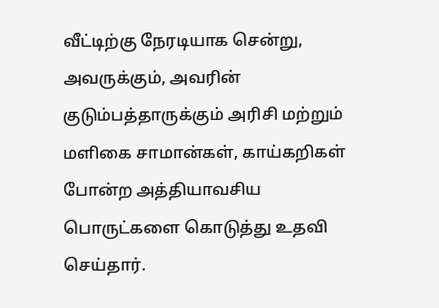வீட்டிற்கு நேரடியாக சென்று, அவருக்கும், அவரின் குடும்பத்தாருக்கும் அரிசி மற்றும் மளிகை சாமான்கள், காய்கறிகள் போன்ற அத்தியாவசிய பொருட்களை கொடுத்து உதவி செய்தார்.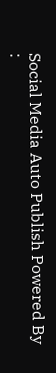Social Media Auto Publish Powered By :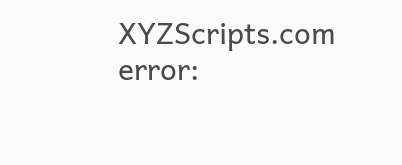XYZScripts.com
error: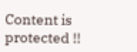Content is protected !!